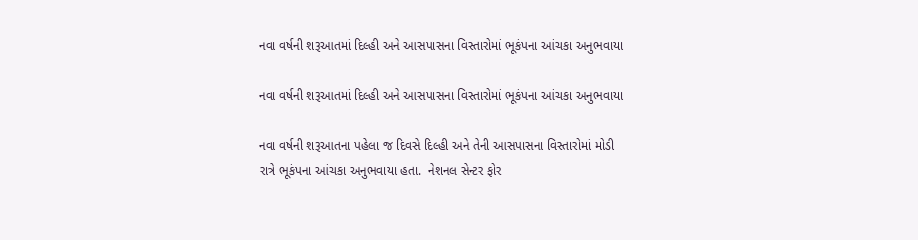નવા વર્ષની શરૂઆતમાં દિલ્હી અને આસપાસના વિસ્તારોમાં ભૂકંપના આંચકા અનુભવાયા

નવા વર્ષની શરૂઆતમાં દિલ્હી અને આસપાસના વિસ્તારોમાં ભૂકંપના આંચકા અનુભવાયા

નવા વર્ષની શરૂઆતના પહેલા જ દિવસે દિલ્હી અને તેની આસપાસના વિસ્તારોમાં મોડી રાત્રે ભૂકંપના આંચકા અનુભવાયા હતા.  નેશનલ સેન્ટર ફોર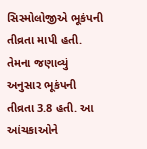સિસ્મોલોજીએ ભૂકંપની તીવ્રતા માપી હતી.  તેમના જણાવ્યું અનુસાર ભૂકંપની તીવ્રતા 3.8 હતી. આ આંચકાઓને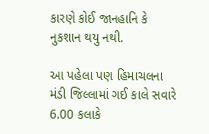કારણે કોઈ જાનહાનિ કે નુકશાન થયુ નથી.

આ પહેલા પણ હિમાચલના મંડી જિલ્લામાં ગઈ કાલે સવારે 6.00 કલાકે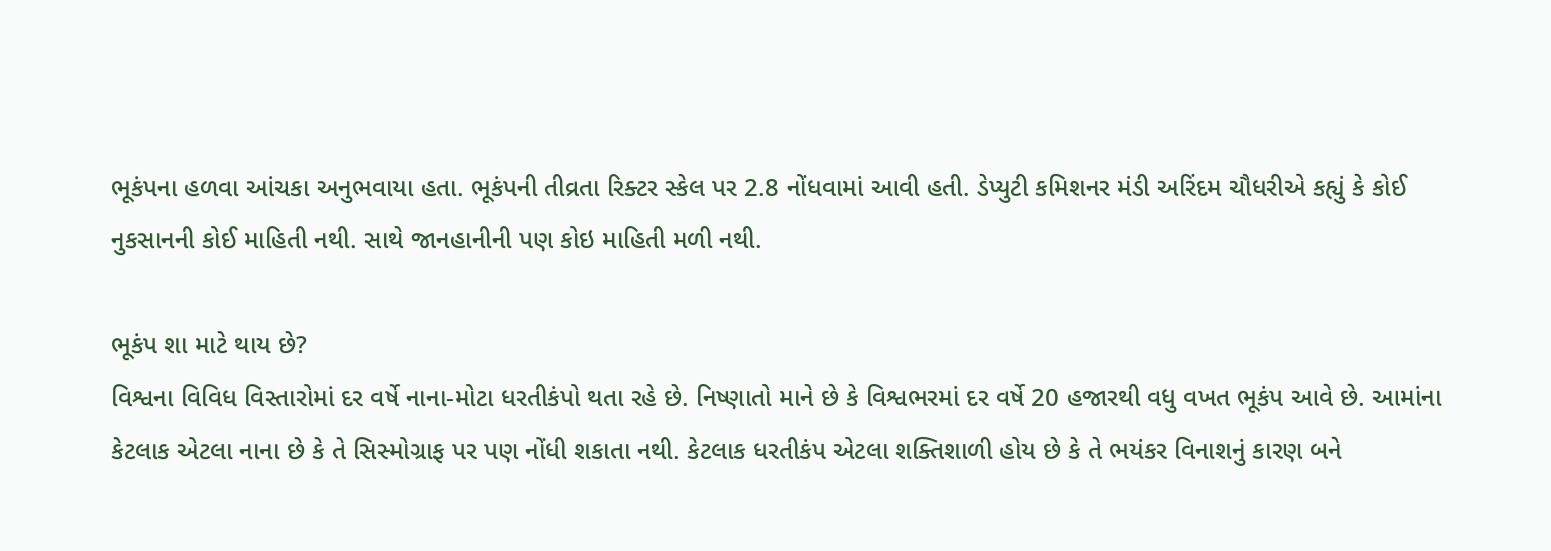ભૂકંપના હળવા આંચકા અનુભવાયા હતા. ભૂકંપની તીવ્રતા રિક્ટર સ્કેલ પર 2.8 નોંધવામાં આવી હતી. ડેપ્યુટી કમિશનર મંડી અરિંદમ ચૌધરીએ કહ્યું કે કોઈ નુકસાનની કોઈ માહિતી નથી. સાથે જાનહાનીની પણ કોઇ માહિતી મળી નથી.

ભૂકંપ શા માટે થાય છે?
વિશ્વના વિવિધ વિસ્તારોમાં દર વર્ષે નાના-મોટા ધરતીકંપો થતા રહે છે. નિષ્ણાતો માને છે કે વિશ્વભરમાં દર વર્ષે 20 હજારથી વધુ વખત ભૂકંપ આવે છે. આમાંના કેટલાક એટલા નાના છે કે તે સિસ્મોગ્રાફ પર પણ નોંધી શકાતા નથી. કેટલાક ધરતીકંપ એટલા શક્તિશાળી હોય છે કે તે ભયંકર વિનાશનું કારણ બને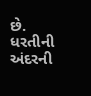છે. ધરતીની અંદરની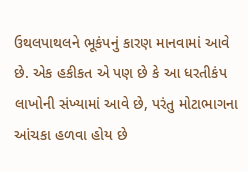ઉથલપાથલને ભૂકંપનું કારણ માનવામાં આવે છે. એક હકીકત એ પણ છે કે આ ધરતીકંપ લાખોની સંખ્યામાં આવે છે, પરંતુ મોટાભાગના આંચકા હળવા હોય છે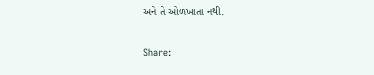અને તે ઓળખાતા નથી.

Share: